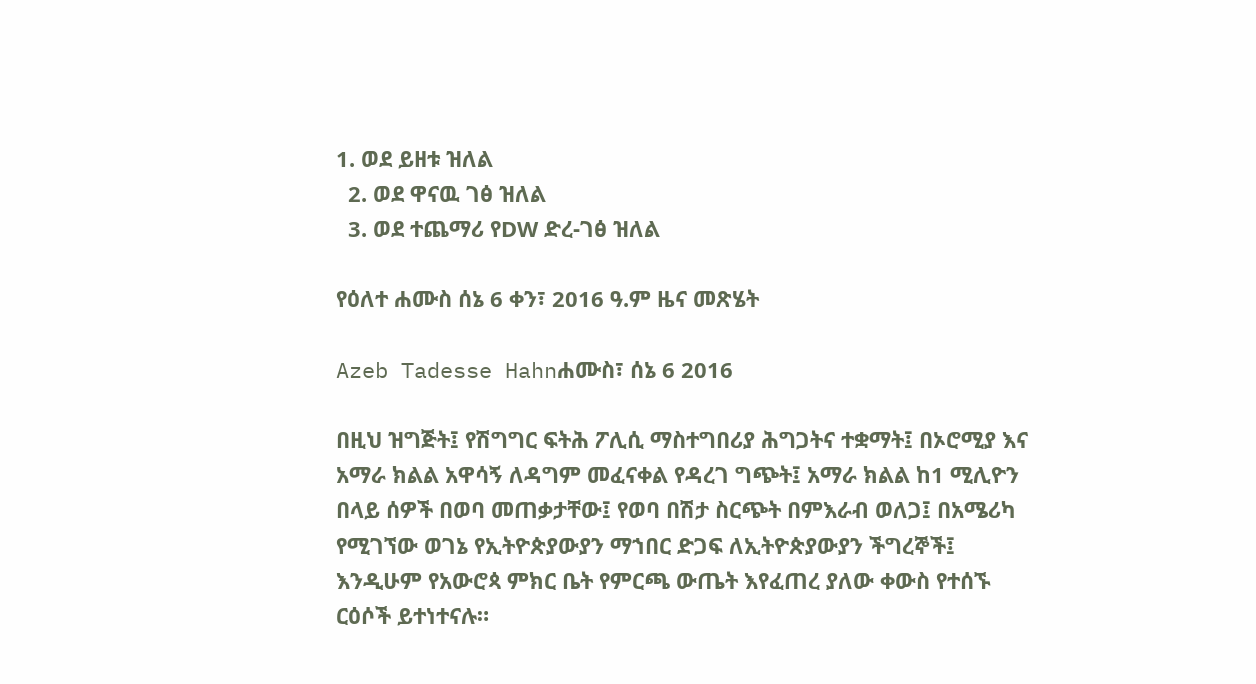1. ወደ ይዘቱ ዝለል
  2. ወደ ዋናዉ ገፅ ዝለል
  3. ወደ ተጨማሪ የDW ድረ-ገፅ ዝለል

የዕለተ ሐሙስ ሰኔ 6 ቀን፣ 2016 ዓ.ም ዜና መጽሄት

Azeb Tadesse Hahnሐሙስ፣ ሰኔ 6 2016

በዚህ ዝግጅት፤ የሽግግር ፍትሕ ፖሊሲ ማስተግበሪያ ሕግጋትና ተቋማት፤ በኦሮሚያ እና አማራ ክልል አዋሳኝ ለዳግም መፈናቀል የዳረገ ግጭት፤ አማራ ክልል ከ1 ሚሊዮን በላይ ሰዎች በወባ መጠቃታቸው፤ የወባ በሽታ ስርጭት በምእራብ ወለጋ፤ በአሜሪካ የሚገኘው ወገኔ የኢትዮጵያውያን ማኀበር ድጋፍ ለኢትዮጵያውያን ችግረኞች፤ እንዲሁም የአውሮጳ ምክር ቤት የምርጫ ውጤት እየፈጠረ ያለው ቀውስ የተሰኙ ርዕሶች ይተነተናሉ።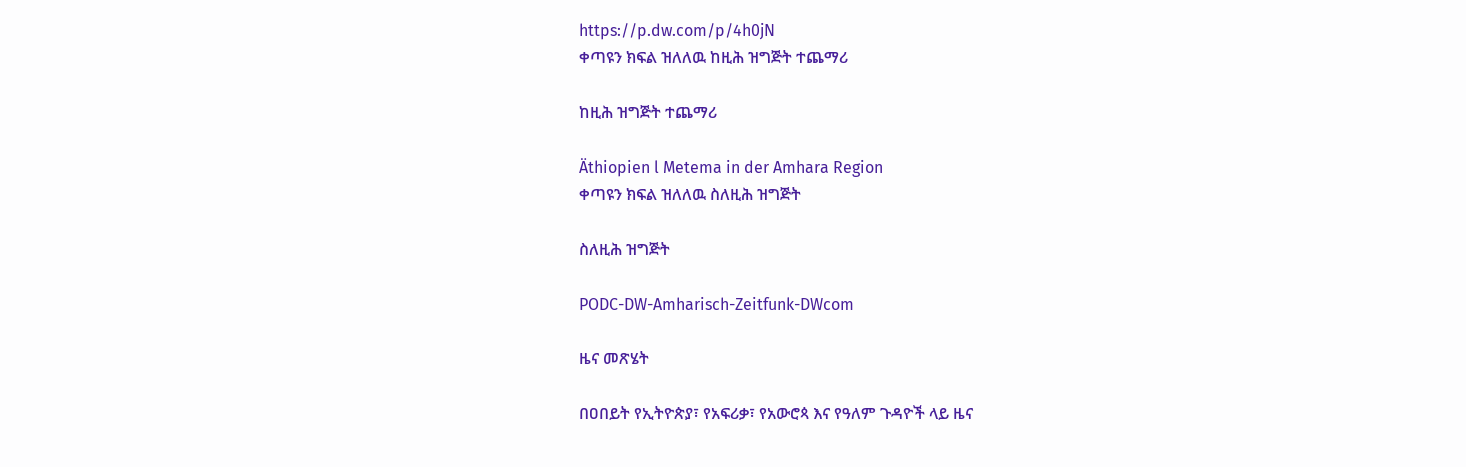https://p.dw.com/p/4h0jN
ቀጣዩን ክፍል ዝለለዉ ከዚሕ ዝግጅት ተጨማሪ

ከዚሕ ዝግጅት ተጨማሪ

Äthiopien l Metema in der Amhara Region
ቀጣዩን ክፍል ዝለለዉ ስለዚሕ ዝግጅት

ስለዚሕ ዝግጅት

PODC-DW-Amharisch-Zeitfunk-DWcom

ዜና መጽሄት

በዐበይት የኢትዮጵያ፣ የአፍሪቃ፣ የአውሮጳ እና የዓለም ጉዳዮች ላይ ዜና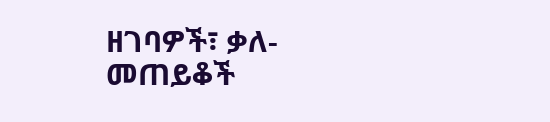ዘገባዎች፣ ቃለ-መጠይቆች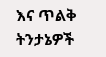እና ጥልቅ ትንታኔዎች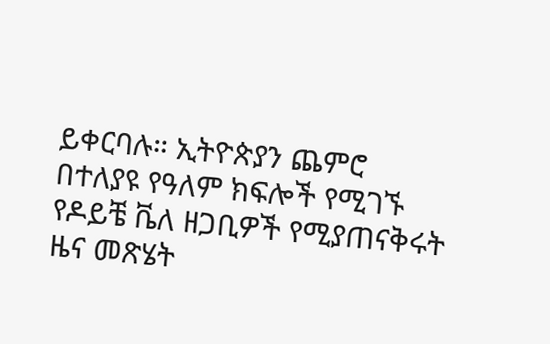ይቀርባሉ። ኢትዮጵያን ጨምሮ በተለያዩ የዓለም ክፍሎች የሚገኙ የዶይቼ ቬለ ዘጋቢዎች የሚያጠናቅሩት ዜና መጽሄት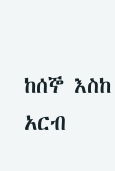ከሰኞ እስከ አርብ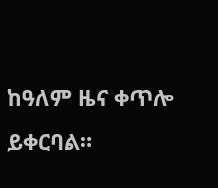ከዓለም ዜና ቀጥሎ ይቀርባል።